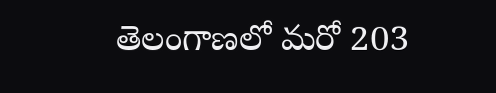తెలంగాణలో మరో 203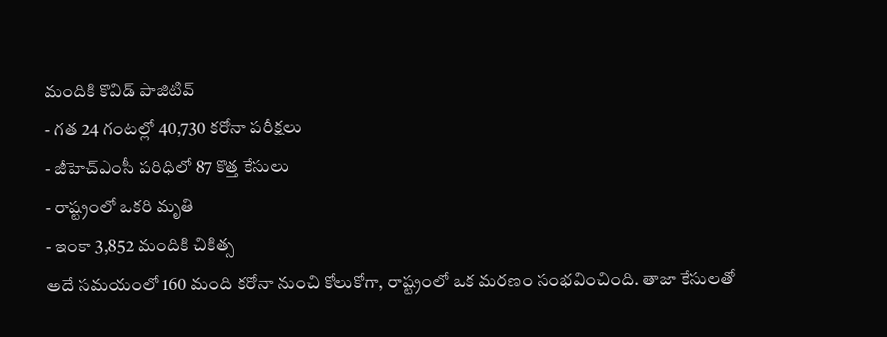మందికి కొవిడ్ పాజిటివ్
- గత 24 గంటల్లో 40,730 కరోనా పరీక్షలు
- జీహెచ్ఎంసీ పరిధిలో 87 కొత్త కేసులు
- రాష్ట్రంలో ఒకరి మృతి
- ఇంకా 3,852 మందికి చికిత్స
అదే సమయంలో 160 మంది కరోనా నుంచి కోలుకోగా, రాష్ట్రంలో ఒక మరణం సంభవించింది. తాజా కేసులతో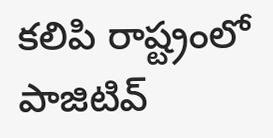కలిపి రాష్ట్రంలో పాజిటివ్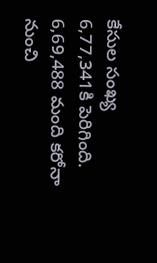కేసుల సంఖ్య 6,77,341కి పెరిగింది. 6,69,488 మంది కరోనా నుంచి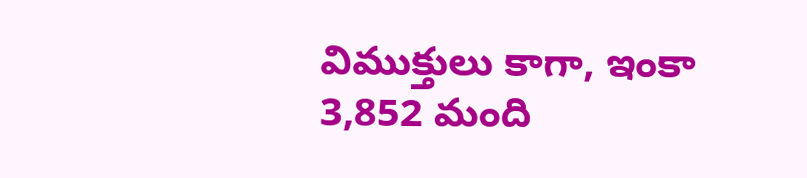విముక్తులు కాగా, ఇంకా 3,852 మంది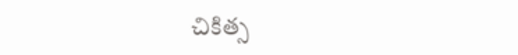చికిత్స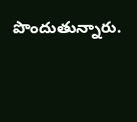పొందుతున్నారు.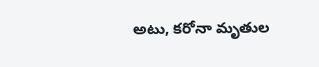అటు, కరోనా మృతుల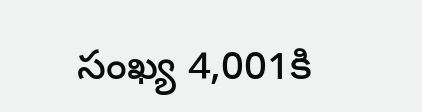సంఖ్య 4,001కి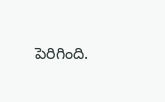పెరిగింది.